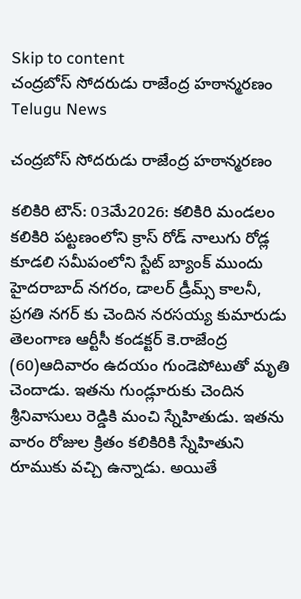Skip to content
చంద్రబోస్‌ సోదరుడు రాజేంద్ర హఠాన్మరణం Telugu News

చంద్రబోస్‌ సోదరుడు రాజేంద్ర హఠాన్మరణం

కలికిరి టౌన్: 03మే2026: కలికిరి మండలం కలికిరి పట్టణంలోని క్రాస్ రోడ్ నాలుగు రోడ్ల కూడలి సమీపంలోని స్టేట్ బ్యాంక్ ముందు హైదరాబాద్ నగరం, డాలర్ డ్రీమ్స్ కాలనీ, ప్రగతి నగర్ కు చెందిన నరసయ్య కుమారుడు తెలంగాణ ఆర్టీసీ కండక్టర్ కె.రాజేంద్ర (60)ఆదివారం ఉదయం గుండెపోటుతో మృతి చెందాడు. ఇతను గుండ్లూరుకు చెందిన శ్రీనివాసులు రెడ్డికి మంచి స్నేహితుడు. ఇతను వారం రోజుల క్రితం కలికిరికి స్నేహితుని రూముకు వచ్చి ఉన్నాడు. అయితే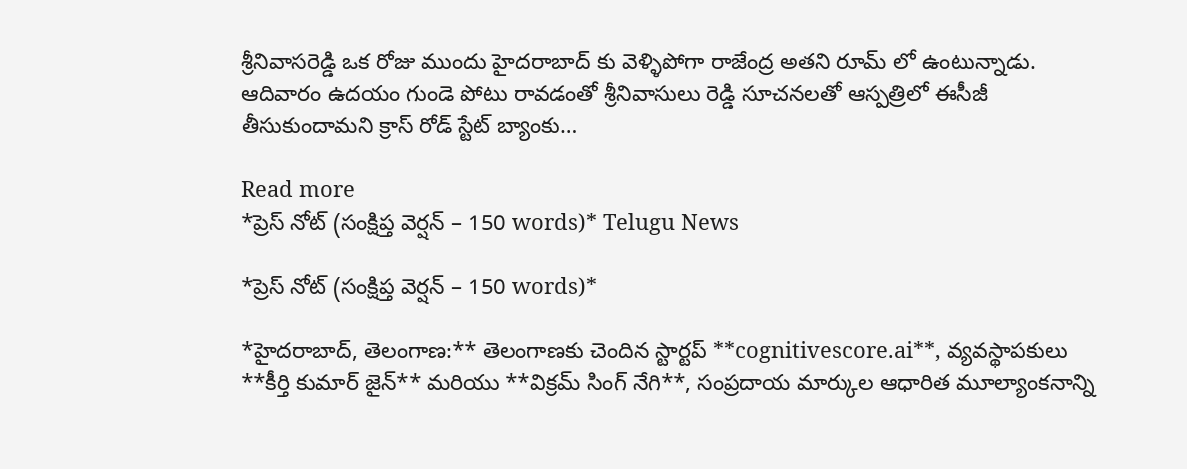శ్రీనివాసరెడ్డి ఒక రోజు ముందు హైదరాబాద్ కు వెళ్ళిపోగా రాజేంద్ర అతని రూమ్ లో ఉంటున్నాడు. ఆదివారం ఉదయం గుండె పోటు రావడంతో శ్రీనివాసులు రెడ్డి సూచనలతో ఆస్పత్రిలో ఈసీజీ తీసుకుందామని క్రాస్ రోడ్ స్టేట్ బ్యాంకు…

Read more
*ప్రెస్ నోట్ (సంక్షిప్త వెర్షన్ – 150 words)* Telugu News

*ప్రెస్ నోట్ (సంక్షిప్త వెర్షన్ – 150 words)*

*హైదరాబాద్, తెలంగాణ:** తెలంగాణకు చెందిన స్టార్టప్ **cognitivescore.ai**, వ్యవస్థాపకులు **కీర్తి కుమార్ జైన్** మరియు **విక్రమ్ సింగ్ నేగి**, సంప్రదాయ మార్కుల ఆధారిత మూల్యాంకనాన్ని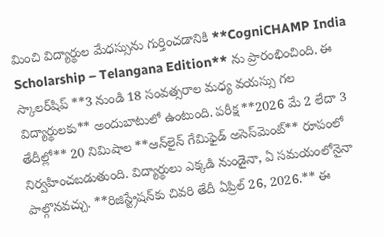మించి విద్యార్థుల మేధస్సును గుర్తించడానికి **CogniCHAMP India Scholarship – Telangana Edition** ను ప్రారంభించింది. ఈ స్కాలర్‌షిప్ **3 నుండి 18 సంవత్సరాల మధ్య వయస్సు గల విద్యార్థులకు** అందుబాటులో ఉంటుంది. పరీక్ష **2026 మే 2 లేదా 3 తేదీల్లో** 20 నిమిషాల **ఆన్‌లైన్ గేమిఫైడ్ అసెస్‌మెంట్** రూపంలో నిర్వహించబడుతుంది. విద్యార్థులు ఎక్కడి నుండైనా, ఏ సమయంలోనైనా పాల్గొనవచ్చు. **రిజిస్ట్రేషన్‌కు చివరి తేదీ ఏప్రిల్ 26, 2026.** ఈ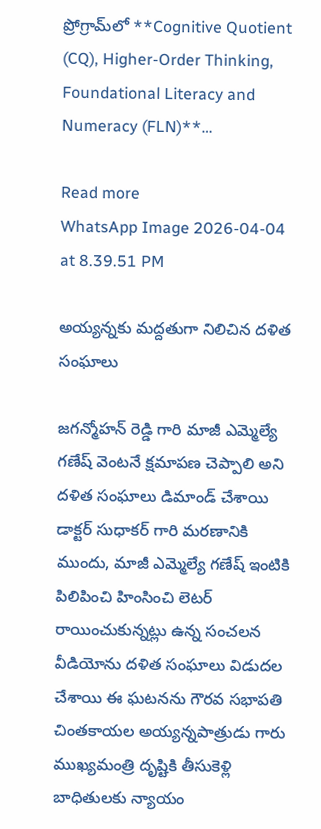ప్రోగ్రామ్‌లో **Cognitive Quotient (CQ), Higher-Order Thinking, Foundational Literacy and Numeracy (FLN)**…

Read more
WhatsApp Image 2026-04-04 at 8.39.51 PM

అయ్యన్నకు మద్దతుగా నిలిచిన దళిత సంఘాలు

జగన్మోహన్ రెడ్డి గారి మాజీ ఎమ్మెల్యే గణేష్ వెంటనే క్షమాపణ చెప్పాలి అని దళిత సంఘాలు డిమాండ్ చేశాయి డాక్టర్ సుధాకర్ గారి మరణానికి ముందు, మాజీ ఎమ్మెల్యే గణేష్ ఇంటికి పిలిపించి హింసించి లెటర్ రాయించుకున్నట్లు ఉన్న సంచలన వీడియోను దళిత సంఘాలు విడుదల చేశాయి ఈ ఘటనను గౌరవ సభాపతి చింతకాయల అయ్యన్నపాత్రుడు గారు ముఖ్యమంత్రి దృష్టికి తీసుకెళ్లి బాధితులకు న్యాయం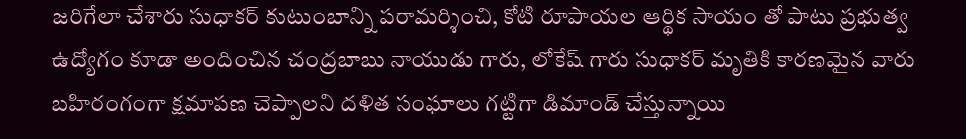జరిగేలా చేశారు సుధాకర్ కుటుంబాన్ని పరామర్శించి, కోటి రూపాయల ఆర్థిక సాయం తో పాటు ప్రభుత్వ ఉద్యోగం కూడా అందించిన చంద్రబాబు నాయుడు గారు, లోకేష్ గారు సుధాకర్ మృతికి కారణమైన వారు బహిరంగంగా క్షమాపణ చెప్పాలని దళిత సంఘాలు గట్టిగా డిమాండ్ చేస్తున్నాయి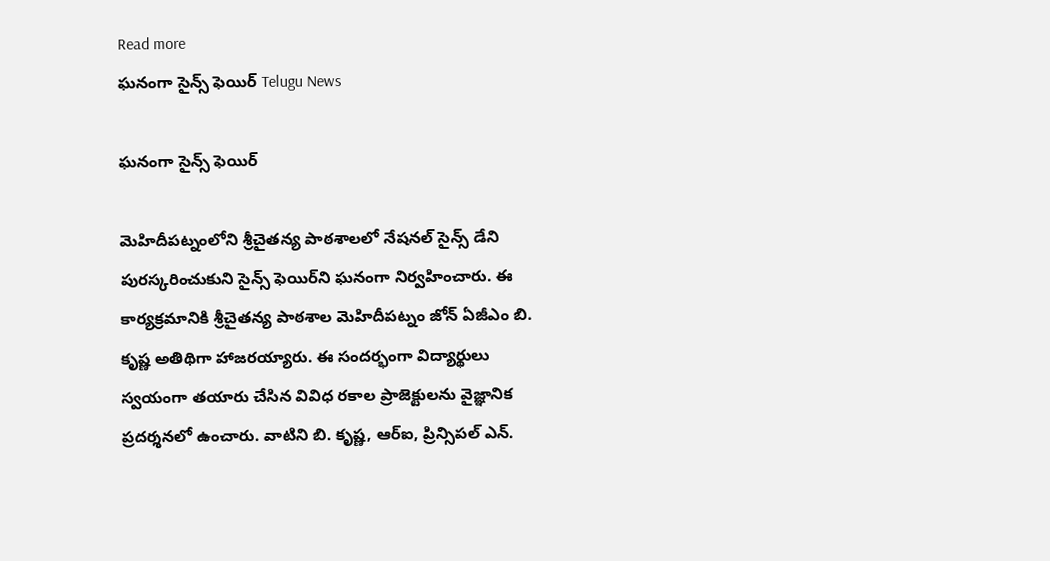Read more
ఘనంగా సైన్స్‌ ఫెయిర్‌ Telugu News

ఘనంగా సైన్స్‌ ఫెయిర్‌

మెహిదీపట్నంలోని శ్రీచైతన్య పాఠశాలలో నేషనల్‌ సైన్స్‌ డేని పురస్కరించుకుని సైన్స్ ఫెయిర్‌ని ఘనంగా నిర్వహించారు. ఈ కార్యక్రమానికి శ్రీచైతన్య పాఠశాల మెహిదీపట్నం జోన్‌ ఏజీఎం బి. కృష్ణ అతిథిగా హాజరయ్యారు. ఈ సందర్భంగా విద్యార్థులు స్వయంగా తయారు చేసిన వివిధ రకాల ప్రాజెక్టులను వైజ్ఞానిక ప్రదర్శనలో ఉంచారు. వాటిని బి. కృష్ణ, ఆర్‌ఐ, ప్రిన్సిపల్‌ ఎన్‌.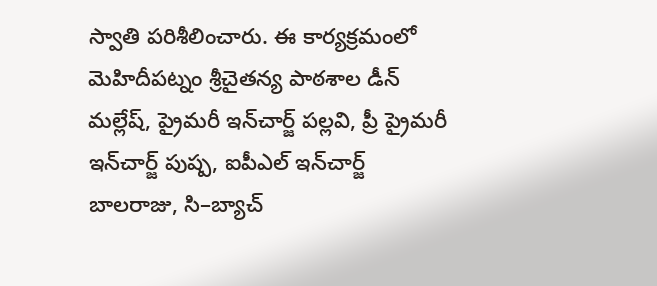స్వాతి పరిశీలించారు. ఈ కార్యక్రమంలో మెహిదీపట్నం శ్రీచైతన్య పాఠశాల డీన్‌ మల్లేష్, ప్రైమరీ ఇన్‌చార్జ్‌ పల్లవి, ప్రీ ప్రైమరీ ఇన్‌చార్జ్‌ పుష్ప, ఐపీఎల్‌ ఇన్‌చార్జ్‌ బాలరాజు, సి–బ్యాచ్‌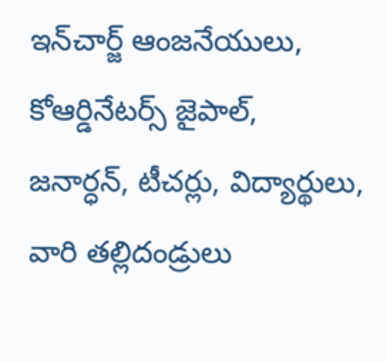ఇన్‌చార్జ్‌ ఆంజనేయులు, కోఆర్డినేటర్స్‌ జైపాల్, జనార్ధన్, టీచర్లు, విద్యార్థులు, వారి తల్లిదండ్రులు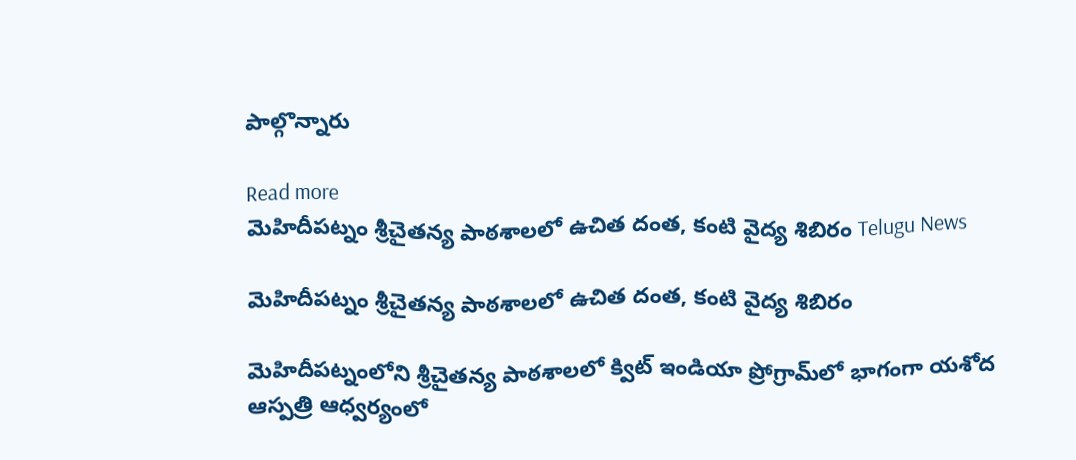పాల్గొన్నారు

Read more
మెహిదీపట్నం శ్రీచైతన్య పాఠశాలలో ఉచిత దంత, కంటి వైద్య శిబిరం Telugu News

మెహిదీపట్నం శ్రీచైతన్య పాఠశాలలో ఉచిత దంత, కంటి వైద్య శిబిరం

మెహిదీపట్నంలోని శ్రీచైతన్య పాఠశాలలో క్విట్‌ ఇండియా ప్రోగ్రామ్‌లో భాగంగా యశోద ఆస్పత్రి ఆధ్వర్యంలో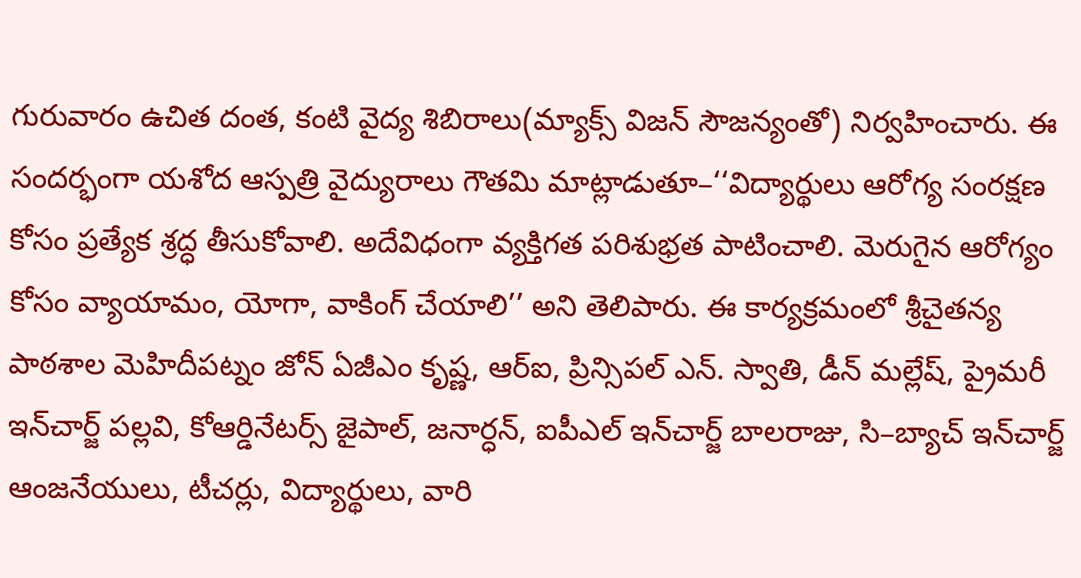గురువారం ఉచిత దంత, కంటి వైద్య శిబిరాలు(మ్యాక్స్‌ విజన్‌ సౌజన్యంతో) నిర్వహించారు. ఈ సందర్భంగా యశోద ఆస్పత్రి వైద్యురాలు గౌతమి మాట్లాడుతూ–‘‘విద్యార్థులు ఆరోగ్య సంరక్షణ కోసం ప్రత్యేక శ్రద్ధ తీసుకోవాలి. అదేవిధంగా వ్యక్తిగత పరిశుభ్రత పాటించాలి. మెరుగైన ఆరోగ్యం కోసం వ్యాయామం, యోగా, వాకింగ్‌ చేయాలి’’ అని తెలిపారు. ఈ కార్యక్రమంలో శ్రీచైతన్య పాఠశాల మెహిదీపట్నం జోన్‌ ఏజీఎం కృష్ణ, ఆర్‌ఐ, ప్రిన్సిపల్‌ ఎన్‌. స్వాతి, డీన్‌ మల్లేష్, ప్రైమరీ ఇన్‌చార్జ్‌ పల్లవి, కోఆర్డినేటర్స్‌ జైపాల్, జనార్ధన్, ఐపీఎల్‌ ఇన్‌చార్జ్‌ బాలరాజు, సి–బ్యాచ్‌ ఇన్‌చార్జ్‌ ఆంజనేయులు, టీచర్లు, విద్యార్థులు, వారి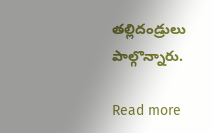తల్లిదండ్రులు పాల్గొన్నారు.

Read more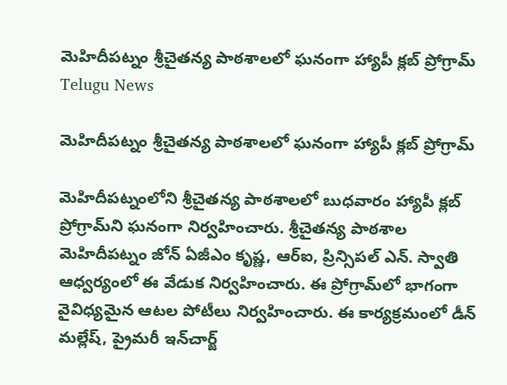మెహిదీపట్నం శ్రీచైతన్య పాఠశాలలో ఘనంగా హ్యాపీ క్లబ్‌ ప్రోగ్రామ్‌ Telugu News

మెహిదీపట్నం శ్రీచైతన్య పాఠశాలలో ఘనంగా హ్యాపీ క్లబ్‌ ప్రోగ్రామ్‌

మెహిదీపట్నంలోని శ్రీచైతన్య పాఠశాలలో బుధవారం హ్యాపీ క్లబ్‌ ప్రోగ్రామ్‌ని ఘనంగా నిర్వహించారు. శ్రీచైతన్య పాఠశాల మెహిదీపట్నం జోన్‌ ఏజీఎం కృష్ణ, ఆర్‌ఐ, ప్రిన్సిపల్‌ ఎన్‌. స్వాతి ఆధ్వర్యంలో ఈ వేడుక నిర్వహించారు. ఈ ప్రోగ్రామ్‌లో భాగంగా వైవిధ్యమైన ఆటల పోటీలు నిర్వహించారు. ఈ కార్యక్రమంలో డీన్‌ మల్లేష్, ప్రైమరీ ఇన్‌చార్జ్‌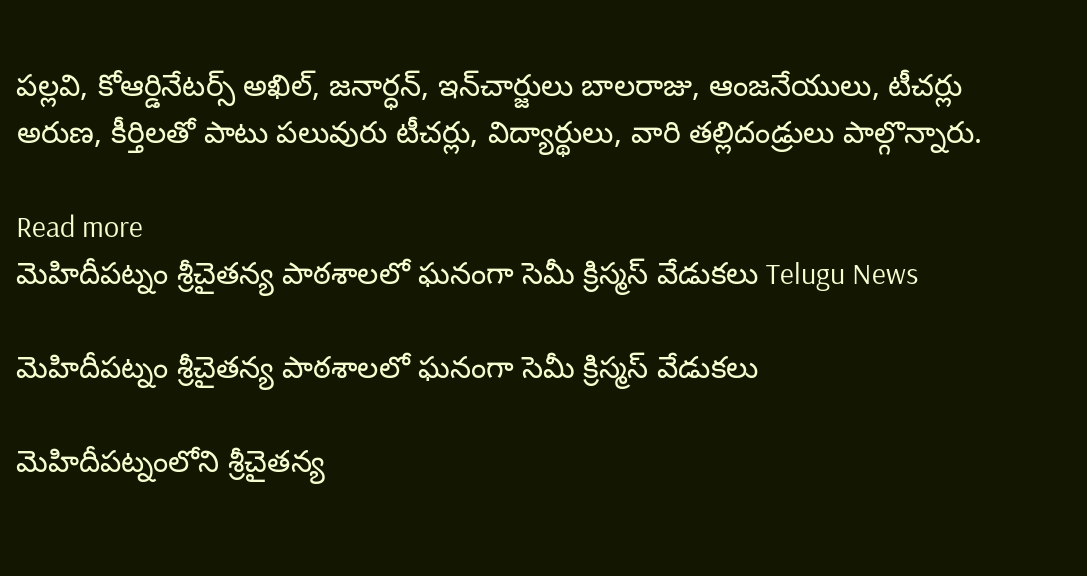పల్లవి, కోఆర్డినేటర్స్‌ అఖిల్, జనార్ధన్, ఇన్‌చార్జులు బాలరాజు, ఆంజనేయులు, టీచర్లు అరుణ, కీర్తిలతో పాటు పలువురు టీచర్లు, విద్యార్థులు, వారి తల్లిదండ్రులు పాల్గొన్నారు.

Read more
మెహిదీపట్నం శ్రీచైతన్య పాఠశాలలో ఘనంగా సెమీ క్రిస్మస్‌ వేడుకలు Telugu News

మెహిదీపట్నం శ్రీచైతన్య పాఠశాలలో ఘనంగా సెమీ క్రిస్మస్‌ వేడుకలు

మెహిదీపట్నంలోని శ్రీచైతన్య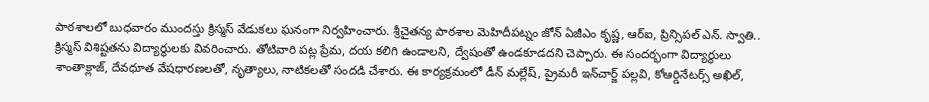పాఠశాలలో బుధవారం ముందస్తు క్రిస్మస్‌ వేడుకలు ఘనంగా నిర్వహించారు. శ్రీచైతన్య పాఠశాల మెహిదీపట్నం జోన్‌ ఏజీఎం కృష్ణ, ఆర్‌ఐ, ప్రిన్సిపల్‌ ఎన్‌. స్వాతి.. క్రిస్మస్‌ విశిష్టతను విద్యార్థులకు వివరించారు. తోటివారి పట్ల ప్రేమ, దయ కలిగి ఉండాలని, ద్వేషంతో ఉండకూడదని చెప్పారు. ఈ సందర్భంగా విద్యార్థులు శాంతాక్లాజ్‌, దేవధూత వేషధారణలతో, నృత్యాలు, నాటికలతో సందడి చేశారు. ఈ కార్యక్రమంలో డీన్‌ మల్లేష్, ప్రైమరీ ఇన్‌చార్జ్‌ పల్లవి, కోఆర్డినేటర్స్‌ అఖిల్,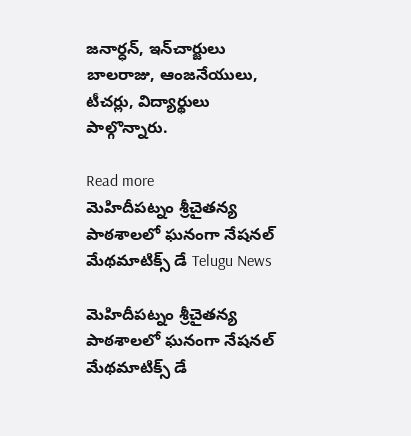జనార్ధన్, ఇన్‌చార్జులు బాలరాజు, ఆంజనేయులు, టీచర్లు, విద్యార్థులు పాల్గొన్నారు.

Read more
మెహిదీపట్నం శ్రీచైతన్య పాఠశాలలో ఘనంగా నేషనల్‌ మేథమాటిక్స్‌ డే Telugu News

మెహిదీపట్నం శ్రీచైతన్య పాఠశాలలో ఘనంగా నేషనల్‌ మేథమాటిక్స్‌ డే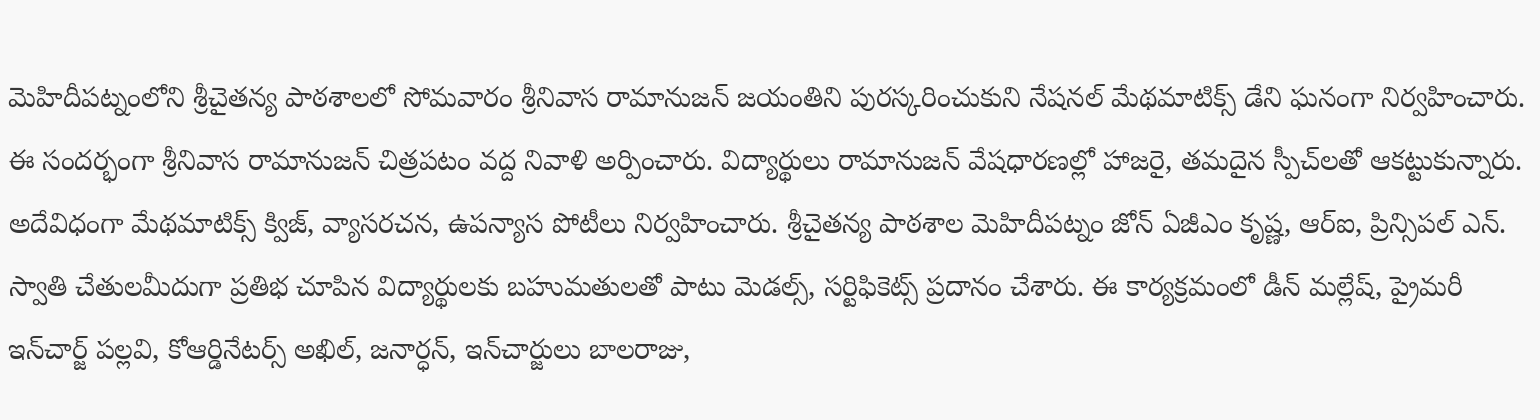మెహిదీపట్నంలోని శ్రీచైతన్య పాఠశాలలో సోమవారం శ్రీనివాస రామానుజన్‌ జయంతిని పురస్కరించుకుని నేషనల్‌ మేథమాటిక్స్‌ డేని ఘనంగా నిర్వహించారు. ఈ సందర్భంగా శ్రీనివాస రామానుజన్‌ చిత్రపటం వద్ద నివాళి అర్పించారు. విద్యార్థులు రామానుజన్‌ వేషధారణల్లో హాజరై, తమదైన స్పీచ్‌లతో ఆకట్టుకున్నారు. అదేవిధంగా మేథమాటిక్స్‌ క్విజ్, వ్యాసరచన, ఉపన్యాస పోటీలు నిర్వహించారు. శ్రీచైతన్య పాఠశాల మెహిదీపట్నం జోన్‌ ఏజీఎం కృష్ణ, ఆర్‌ఐ, ప్రిన్సిపల్‌ ఎన్‌. స్వాతి చేతులమీదుగా ప్రతిభ చూపిన విద్యార్థులకు బహుమతులతో పాటు మెడల్స్, సర్టిఫికెట్స్‌ ప్రదానం చేశారు. ఈ కార్యక్రమంలో డీన్‌ మల్లేష్, ప్రైమరీ ఇన్‌చార్జ్‌ పల్లవి, కోఆర్డినేటర్స్‌ అఖిల్, జనార్ధన్, ఇన్‌చార్జులు బాలరాజు,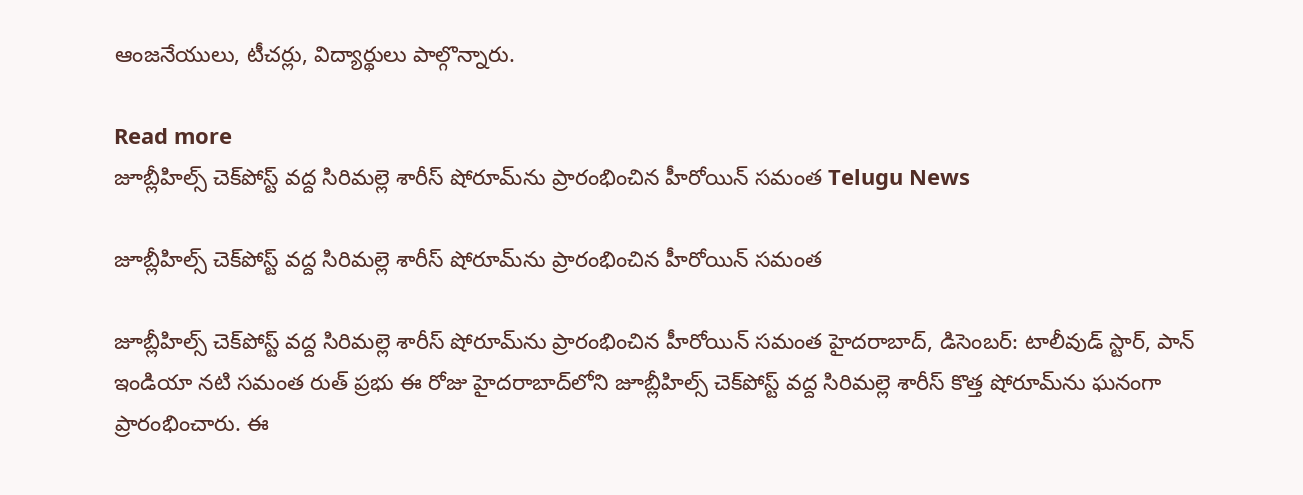ఆంజనేయులు, టీచర్లు, విద్యార్థులు పాల్గొన్నారు.

Read more
జూబ్లీహిల్స్ చెక్‌పోస్ట్ వద్ద సిరిమల్లె శారీస్ షోరూమ్‌ను ప్రారంభించిన హీరోయిన్ సమంత Telugu News

జూబ్లీహిల్స్ చెక్‌పోస్ట్ వద్ద సిరిమల్లె శారీస్ షోరూమ్‌ను ప్రారంభించిన హీరోయిన్ సమంత

జూబ్లీహిల్స్ చెక్‌పోస్ట్ వద్ద సిరిమల్లె శారీస్ షోరూమ్‌ను ప్రారంభించిన హీరోయిన్ సమంత హైదరాబాద్, డిసెంబర్: టాలీవుడ్ స్టార్, పాన్ ఇండియా నటి సమంత రుత్ ప్రభు ఈ రోజు హైదరాబాద్‌లోని జూబ్లీహిల్స్ చెక్‌పోస్ట్ వద్ద సిరిమల్లె శారీస్ కొత్త షోరూమ్‌ను ఘనంగా ప్రారంభించారు. ఈ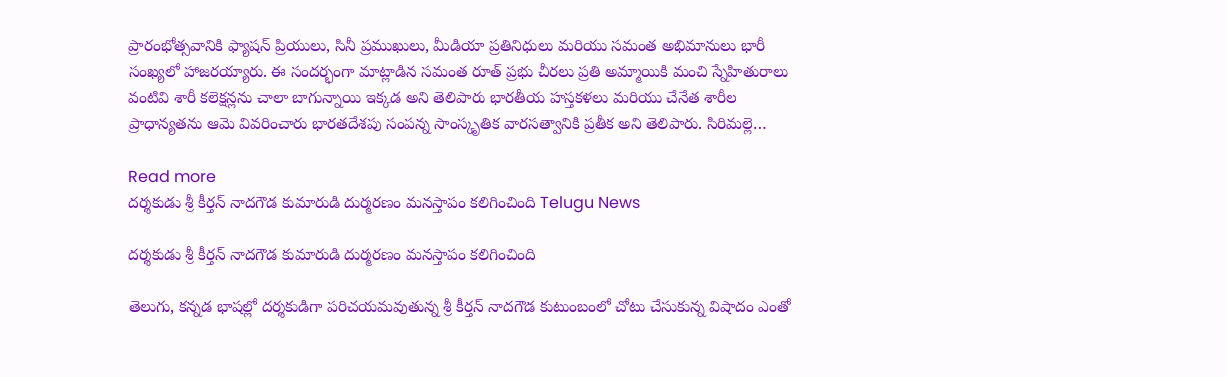ప్రారంభోత్సవానికి ఫ్యాషన్ ప్రియులు, సినీ ప్రముఖులు, మీడియా ప్రతినిధులు మరియు సమంత అభిమానులు భారీ సంఖ్యలో హాజరయ్యారు. ఈ సందర్భంగా మాట్లాడిన సమంత రూత్ ప్రభు చీరలు ప్రతి అమ్మాయికి మంచి స్నేహితురాలు వంటివి శారీ కలెక్షన్లను చాలా బాగున్నాయి ఇక్కడ అని తెలిపారు భారతీయ హస్తకళలు మరియు చేనేత శారీల ప్రాధాన్యతను ఆమె వివరించారు భారతదేశపు సంపన్న సాంస్కృతిక వారసత్వానికి ప్రతీక అని తెలిపారు. సిరిమల్లె…

Read more
దర్శకుడు శ్రీ కీర్తన్ నాదగౌడ కుమారుడి దుర్మరణం మనస్తాపం కలిగించింది Telugu News

దర్శకుడు శ్రీ కీర్తన్ నాదగౌడ కుమారుడి దుర్మరణం మనస్తాపం కలిగించింది

తెలుగు, కన్నడ భాషల్లో దర్శకుడిగా పరిచయమవుతున్న శ్రీ కీర్తన్ నాదగౌడ కుటుంబంలో చోటు చేసుకున్న విషాదం ఎంతో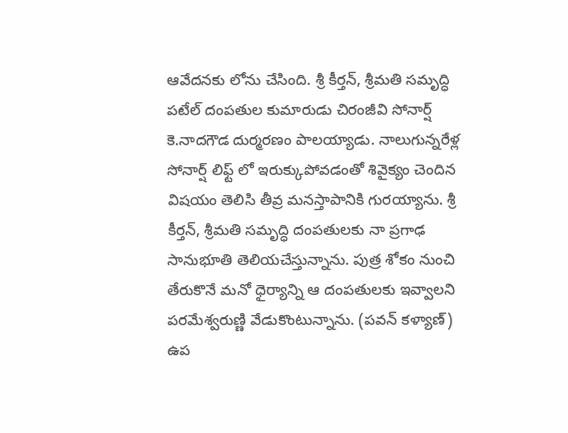ఆవేదనకు లోను చేసింది. శ్రీ కీర్తన్, శ్రీమతి సమృద్ధి పటేల్ దంపతుల కుమారుడు చిరంజీవి సోనార్ష్ కె.నాదగౌడ దుర్మరణం పాలయ్యాడు. నాలుగున్నరేళ్ల సోనార్ష్ లిఫ్ట్ లో ఇరుక్కుపోవడంతో శివైక్యం చెందిన విషయం తెలిసి తీవ్ర మనస్తాపానికి గురయ్యాను. శ్రీ కీర్తన్, శ్రీమతి సమృద్ధి దంపతులకు నా ప్రగాఢ సానుభూతి తెలియచేస్తున్నాను. పుత్ర శోకం నుంచి తేరుకొనే మనో ధైర్యాన్ని ఆ దంపతులకు ఇవ్వాలని పరమేశ్వరుణ్ణి వేడుకొంటున్నాను. (పవన్ కళ్యాణ్) ఉప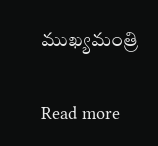ముఖ్యమంత్రి

Read more